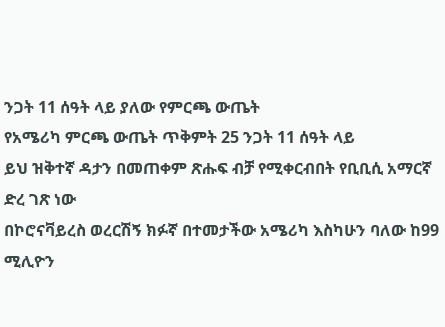ንጋት 11 ሰዓት ላይ ያለው የምርጫ ውጤት
የአሜሪካ ምርጫ ውጤት ጥቅምት 25 ንጋት 11 ሰዓት ላይ
ይህ ዝቅተኛ ዳታን በመጠቀም ጽሑፍ ብቻ የሚቀርብበት የቢቢሲ አማርኛ ድረ ገጽ ነው
በኮሮናቫይረስ ወረርሽኝ ክፉኛ በተመታችው አሜሪካ እስካሁን ባለው ከ99 ሚሊዮን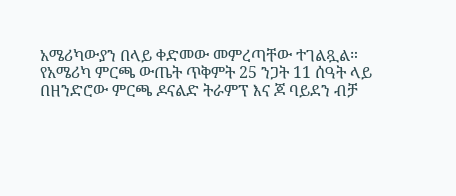አሜሪካውያን በላይ ቀድመው መምረጣቸው ተገልጿል።
የአሜሪካ ምርጫ ውጤት ጥቅምት 25 ንጋት 11 ሰዓት ላይ
በዘንድሮው ምርጫ ዶናልድ ትራምፕ እና ጆ ባይደን ብቻ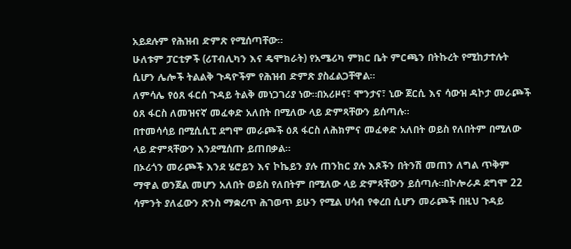አይደሉም የሕዝብ ድምጽ የሚሰጣቸው።
ሁለቱም ፓርቲዎች (ሪፐብሊካን እና ዴሞክራት) የአሜሪካ ምክር ቤት ምርጫን በትኩረት የሚከታተሉት ሲሆን ሌሎች ትልልቅ ጉዳዮችም የሕዝብ ድምጽ ያስፈልጋቸዋል።
ለምሳሌ የዕጸ ፋርሰ ጉዳይ ትልቅ መነጋገሪያ ነው።በአሪዞና፣ ሞንታና፣ ኒው ጀርሲ እና ሳውዝ ዳኮታ መራጮች ዕጸ ፋርስ ለመዝናኛ መፈቀድ አለበት በሚለው ላይ ድምጻቸውን ይሰጣሉ።
በተመሳሳይ በሚሲሲፒ ደግሞ መራጮች ዕጸ ፋርስ ለሕክምና መፈቀድ አለበት ወይስ የለበትም በሚለው ላይ ድምጻቸውን እንደሚሰጡ ይጠበቃል።
በኦሪጎን መራጮች እንደ ሄሮይን እና ኮኬይን ያሉ ጠንከር ያሉ እጾችን በትንሽ መጠን ለግል ጥቅም ማዋል ወንጀል መሆን አለበት ወይስ የለበትም በሚለው ላይ ድምጻቸውን ይሰጣሉ።በኮሎራዶ ደግሞ 22 ሳምንት ያለፈውን ጽንስ ማቋረጥ ሕገወጥ ይሁን የሚል ሀሳብ የቀረበ ሲሆን መራጮች በዚህ ጉዳይ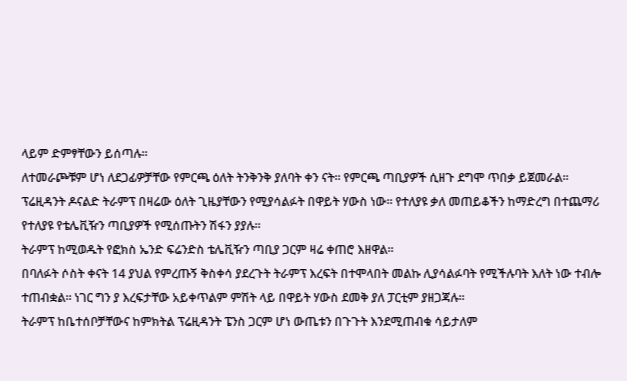ላይም ድምፃቸውን ይሰጣሉ።
ለተመራጮቹም ሆነ ለደጋፊዎቻቸው የምርጫ ዕለት ትንቅንቅ ያለባት ቀን ናት። የምርጫ ጣቢያዎች ሲዘጉ ደግሞ ጥበቃ ይጀመራል።
ፕሬዚዳንት ዶናልድ ትራምፕ በዛሬው ዕለት ጊዜያቸውን የሚያሳልፉት በዋይት ሃውስ ነው። የተለያዩ ቃለ መጠይቆችን ከማድረግ በተጨማሪ የተለያዩ የቴሌቪዥን ጣቢያዎች የሚሰጡትን ሽፋን ያያሉ።
ትራምፕ ከሚወዱት የፎክስ ኤንድ ፍሬንድስ ቴሌቪዥን ጣቢያ ጋርም ዛሬ ቀጠሮ እዘዋል።
በባለፉት ሶስት ቀናት 14 ያህል የምረጡኝ ቅስቀሳ ያደረጉት ትራምፕ እረፍት በተሞላበት መልኩ ሊያሳልፉባት የሚችሉባት እለት ነው ተብሎ ተጠብቋል። ነገር ግን ያ እረፍታቸው አይቀጥልም ምሽት ላይ በዋይት ሃውስ ደመቅ ያለ ፓርቲም ያዘጋጃሉ።
ትራምፕ ከቤተሰቦቻቸውና ከምክትል ፕሬዚዳንት ፔንስ ጋርም ሆነ ውጤቱን በጉጉት እንደሚጠብቁ ሳይታለም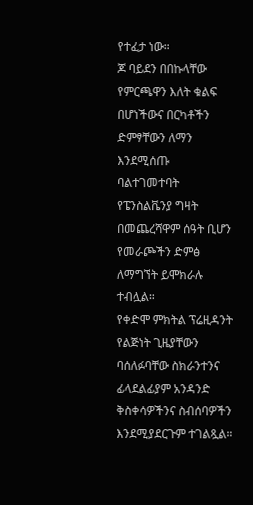የተፈታ ነው።
ጆ ባይደን በበኩላቸው የምርጫዋን እለት ቁልፍ በሆነችውና በርካቶችን ድምፃቸውን ለማን እንደሚሰጡ ባልተገመተባት የፔንስልቬንያ ግዛት በመጨረሻዋም ሰዓት ቢሆን የመራጮችን ድምፅ ለማግኘት ይሞክራሉ ተብሏል።
የቀድሞ ምክትል ፕሬዚዳንት የልጅነት ጊዜያቸውን ባሰለፉባቸው ስክራንተንና ፊላደልፊያም አንዳንድ ቅስቀሳዎችንና ስብሰባዎችን እንደሚያደርጉም ተገልጿል።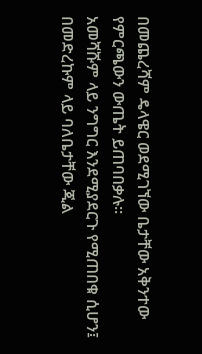በመጨረሻም ዴላዌር ወደሚገኘው ቤታቸው አቅንተው የምርጫውን ውጤት ይጠባበቃሉ።
አመሻሹም ላይ ንግግር እንደሚያደርጉ የሚጠበቁ ሲሆን፤ በመድረኩም ላይ ባለቤታቸው ጂል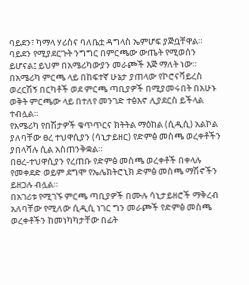ባይደን፣ ካማላ ሃሪስና ባለቤቷ ዳግላስ ኤምሆፍ ያጅቧቸዋል።
ባይደን የሚያደርጉት ንግግር በምርጫው ውጤት የሚወሰን ይሆናል፤ ይህም በአሜሪካውያን መራጮች እጅ ማለት ነው።
በአሜሪካ ምርጫ ላይ በከፍተኛ ሁኔታ ያጠላው የኮሮናቫይረስ ወረርሽኝ በርካቶች ወደ ምርጫ ጣቢያዎች በሚያመሩበት በአሁኑ ወቅት ምርጫው ላይ በተለየ መንገድ ተፅእኖ ሊያደርስ ይችላል ተብሏል።
የአሜሪካ የበሽታዎች ቁጥጥርና ክትትል ማዕከል (ሲዲሲ) አልኮል ያለባቸው ፀረ ተህዋሲያን (ሳኒታይዘር) የድምፅ መስጫ ወረቀቶችን ያበላሻሉ ሲል አስጠንቅቋል።
በፀረ-ተህዋሲያን የረጠቡ የድምፅ መስጫ ወረቀቶች በቀላሉ የመቀደድ ወይም ደግሞ የኤሌክትሮኒክ ድምፅ መስጫ ማሽኖችን ይዘጋሉ ብሏል።
በአገሪቱ የሚገኙ ምርጫ ጣቢያዎች በሙሉ ሳኒታይዘሮች ማቅረብ አለባቸው የሚለው ሲዲሲ ነገር ግን መራጮች የድምፅ መስጫ ወረቀቶችን ከመነካካታቸው በፊት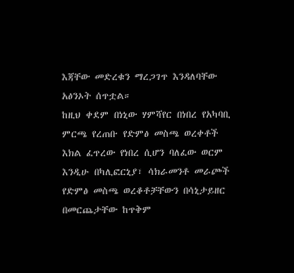እጃቸው መድረቁን ማረጋገጥ እንዳለባቸው አፅንኦት ሰጥቷል።
ከዚህ ቀደም በነኒው ሃምሻየር በነበረ የአካባቢ ምርጫ የረጠቡ የድምፅ መስጫ ወረቀቶች እክል ፈጥረው የነበረ ሲሆን ባለፈው ወርም እንዲሁ በካሊፎርኒያ፣ ሳክራመንቶ መራጮች የድምፅ መስጫ ወረቆቶቻቸውን በሳኒታይዘር በመርጨታቸው ከጥቅም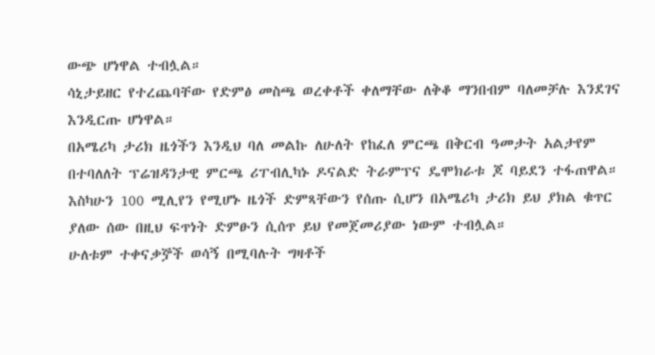ውጭ ሆነዋል ተብሏል።
ሳኒታይዘር የተረጨባቸው የድምፅ መስጫ ወረቀቶች ቀለማቸው ለቅቆ ማንበብም ባለመቻሉ እንደገና እንዲርጡ ሆነዋል።
በአሜሪካ ታሪክ ዜጎችን እንዲህ ባለ መልኩ ለሁለት የከፈለ ምርጫ በቅርብ ዓመታት አልታየም በተባለለት ፕሬዝዳንታዊ ምርጫ ሪፐብሊካኑ ዶናልድ ትራምፕና ዴሞክራቱ ጆ ባይደን ተፋጠዋል።
እስካሁን 100 ሚሊየን የሚሆኑ ዜጎች ድምጻቸውን የሰጡ ሲሆን በአሜሪካ ታሪክ ይህ ያክል ቁጥር ያለው ሰው በዚህ ፍጥነት ድምፁን ሲሰጥ ይህ የመጀመሪያው ነውም ተብሏል።
ሁለቱም ተቀናቃⶉች ወሳኝ በሚባሉት ግዛቶች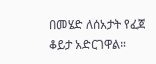በመሄድ ለሰአታት የፈጀ ቆይታ አድርገዋል።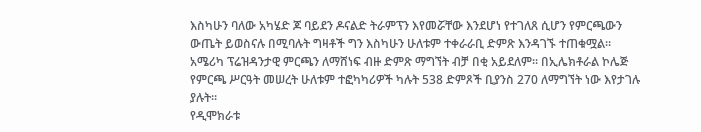እስካሁን ባለው አካሄድ ጆ ባይደን ዶናልድ ትራምፕን እየመሯቸው እንደሆነ የተገለጸ ሲሆን የምርጫውን ውጤት ይወስናሉ በሚባሉት ግዛቶች ግን እስካሁን ሁለቱም ተቀራራቢ ድምጽ እንዳገኙ ተጠቁሟል።
አሜሪካ ፕሬዝዳንታዊ ምርጫን ለማሸነፍ ብዙ ድምጽ ማግኘት ብቻ በቂ አይደለም። በኢሌክቶራል ኮሌጅ የምርጫ ሥርዓት መሠረት ሁለቱም ተፎካካሪዎች ካሉት 538 ድምጾች ቢያንስ 270 ለማግኘት ነው እየታገሉ ያሉት።
የዲሞክራቱ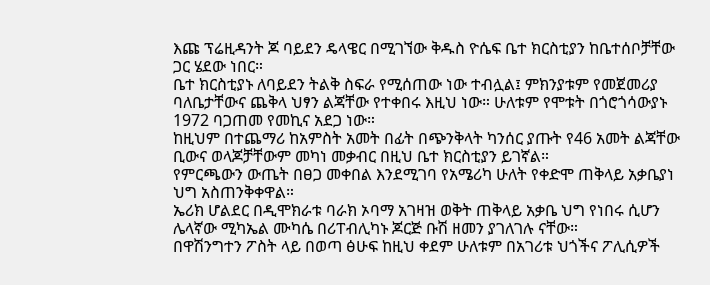እጩ ፕሬዚዳንት ጆ ባይደን ዴላዌር በሚገኘው ቅዱስ ዮሴፍ ቤተ ክርስቲያን ከቤተሰቦቻቸው ጋር ሄደው ነበር።
ቤተ ክርስቲያኑ ለባይደን ትልቅ ስፍራ የሚሰጠው ነው ተብሏል፤ ምክንያቱም የመጀመሪያ ባለቤታቸውና ጨቅላ ህፃን ልጃቸው የተቀበሩ እዚህ ነው። ሁለቱም የሞቱት በጎሮጎሳውያኑ 1972 ባጋጠመ የመኪና አደጋ ነው።
ከዚህም በተጨማሪ ከአምስት አመት በፊት በጭንቅላት ካንሰር ያጡት የ46 አመት ልጃቸው ቢውና ወላጆቻቸውም መካነ መቃብር በዚህ ቤተ ክርስቲያን ይገኛል።
የምርጫውን ውጤት በፀጋ መቀበል እንደሚገባ የአሜሪካ ሁለት የቀድሞ ጠቅላይ አቃቤያነ ህግ አስጠንቅቀዋል።
ኤሪክ ሆልደር በዲሞክራቱ ባራክ ኦባማ አገዛዝ ወቅት ጠቅላይ አቃቤ ህግ የነበሩ ሲሆን ሌላኛው ሚካኤል ሙካሴ በሪፐብሊካኑ ጆርጅ ቡሽ ዘመን ያገለገሉ ናቸው።
በዋሽንግተን ፖስት ላይ በወጣ ፅሁፍ ከዚህ ቀደም ሁለቱም በአገሪቱ ህጎችና ፖሊሲዎች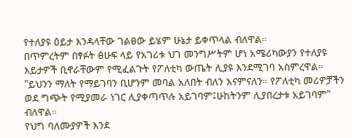የተለያዩ ዕይታ እንዳላቸው ገልፀው ይሄም ሁኔታ ይቀጥላል ብለዋል።
በጥምረትም በፃፉት ፅሁፍ ላይ የአገሪቱ ህገ መንግሥትም ሆነ አሜሪካውያን የተለያዩ እይታዎች ቢኖራቸውም የሚፈልጉት የፖለቲካ ውጤት ሊያዩ እንደሚገባ አስምረዋል።
"ይህንን ማለት የማይገባን ቢሆንም መባል አለበት ብለን እናምናለን። የፖለቲካ መሪዎቻችን ወደ ግጭት የሚያመራ ነገር ሊያቀጣጥሉ አይገባም፤ሁከትንም ሊያበረታቱ አይገባም" ብለዋል።
የህግ ባለሙያዎች እንደ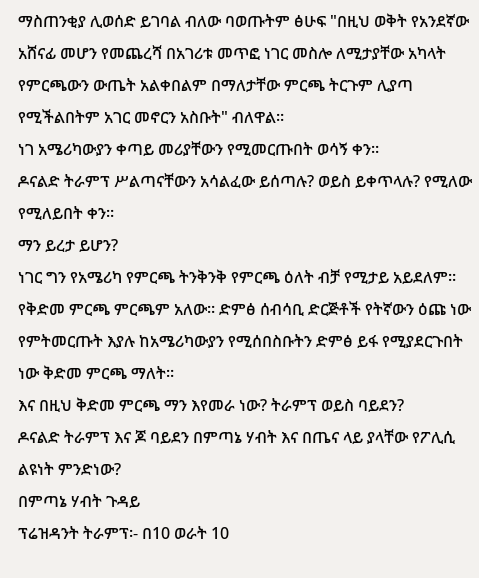ማስጠንቂያ ሊወሰድ ይገባል ብለው ባወጡትም ፅሁፍ "በዚህ ወቅት የአንደኛው አሸናፊ መሆን የመጨረሻ በአገሪቱ መጥፎ ነገር መስሎ ለሚታያቸው አካላት የምርጫውን ውጤት አልቀበልም በማለታቸው ምርጫ ትርጉም ሊያጣ የሚችልበትም አገር መኖርን አስቡት" ብለዋል።
ነገ አሜሪካውያን ቀጣይ መሪያቸውን የሚመርጡበት ወሳኝ ቀን።
ዶናልድ ትራምፕ ሥልጣናቸውን አሳልፈው ይሰጣሉ? ወይስ ይቀጥላሉ? የሚለው የሚለይበት ቀን።
ማን ይረታ ይሆን?
ነገር ግን የአሜሪካ የምርጫ ትንቅንቅ የምርጫ ዕለት ብቻ የሚታይ አይደለም። የቅድመ ምርጫ ምርጫም አለው። ድምፅ ሰብሳቢ ድርጅቶች የትኛውን ዕጩ ነው የምትመርጡት እያሉ ከአሜሪካውያን የሚሰበስቡትን ድምፅ ይፋ የሚያደርጉበት ነው ቅድመ ምርጫ ማለት።
እና በዚህ ቅድመ ምርጫ ማን እየመራ ነው? ትራምፕ ወይስ ባይደን?
ዶናልድ ትራምፕ እና ጆ ባይደን በምጣኔ ሃብት እና በጤና ላይ ያላቸው የፖሊሲ ልዩነት ምንድነው?
በምጣኔ ሃብት ጉዳይ
ፕሬዝዳንት ትራምፕ፡- በ10 ወራት 10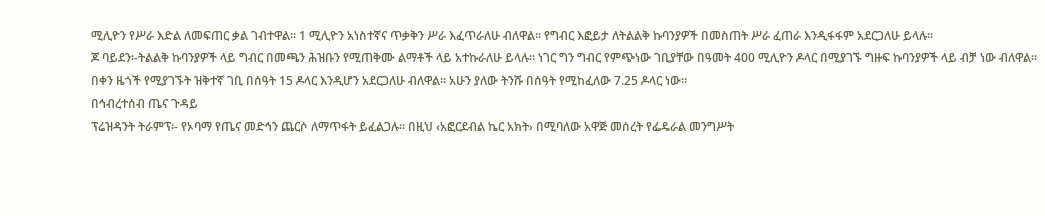ሚሊዮን የሥራ እድል ለመፍጠር ቃል ገብተዋል። 1 ሚሊዮን አነስተኛና ጥቃቅን ሥራ እፈጥራለሁ ብለዋል። የግብር እፎይታ ለትልልቅ ኩባንያዎች በመስጠት ሥራ ፈጠራ እንዲፋፋም አደርጋለሁ ይላሉ።
ጆ ባይደን፡-ትልልቅ ኩባንያዎች ላይ ግብር በመጫን ሕዝቡን የሚጠቅሙ ልማቶች ላይ አተኩራለሁ ይላሉ። ነገር ግን ግብር የምጭነው ገቢያቸው በዓመት 400 ሚሊዮን ዶላር በሚያገኙ ግዙፍ ኩባንያዎች ላይ ብቻ ነው ብለዋል።
በቀን ዜጎች የሚያገኙት ዝቅተኛ ገቢ በሰዓት 15 ዶላር እንዲሆን አደርጋለሁ ብለዋል። አሁን ያለው ትንሹ በሰዓት የሚከፈለው 7.25 ዶላር ነው።
በኅብረተሰብ ጤና ጉዳይ
ፕሬዝዳንት ትራምፕ፡- የኦባማ የጤና መድኅን ጨርሶ ለማጥፋት ይፈልጋሉ። በዚህ ‹አፎርደብል ኬር አክት› በሚባለው አዋጅ መሰረት የፌዴራል መንግሥት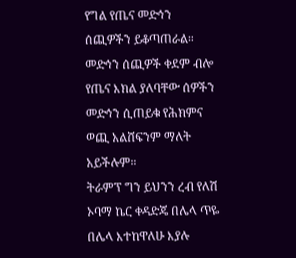የግል የጤና መድኅን ሰጪዎችን ይቆጣጠራል። መድኅን ሰጪዎች ቀደም ብሎ የጤና እክል ያለባቸው ሰዎችን መድኅን ሲጠይቁ የሕክምና ወጪ አልሸፍንም ማለት አይችሉም።
ትራምፕ ግን ይህንን ረብ የለሽ ኦባማ ኬር ቀዳድጄ በሌላ ጥዬ በሌላ እተከዋለሁ እያሉ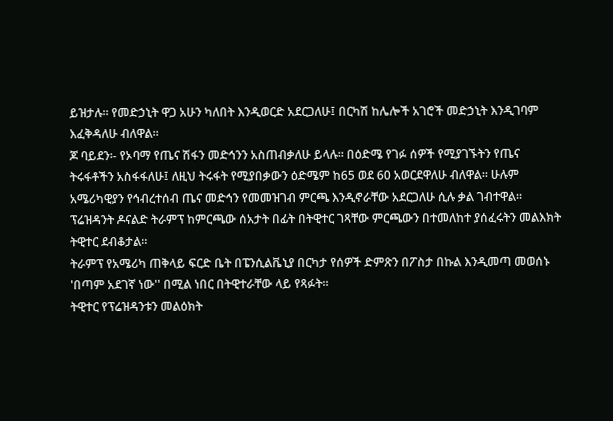ይዝታሉ። የመድኃኒት ዋጋ አሁን ካለበት እንዲወርድ አደርጋለሁ፤ በርካሽ ከሌሎች አገሮች መድኃኒት እንዲገባም እፈቅዳለሁ ብለዋል።
ጆ ባይደን፡- የኦባማ የጤና ሽፋን መድኅንን አስጠብቃለሁ ይላሉ። በዕድሜ የገፉ ሰዎች የሚያገኙትን የጤና ትሩፋቶችን አስፋፋለሁ፤ ለዚህ ትሩፋት የሚያበቃውን ዕድሜም ከ65 ወደ 60 አወርደዋለሁ ብለዋል። ሁሉም አሜሪካዊያን የኅብረተሰብ ጤና መድኅን የመመዝገብ ምርጫ እንዲኖራቸው አደርጋለሁ ሲሉ ቃል ገብተዋል።
ፕሬዝዳንት ዶናልድ ትራምፕ ከምርጫው ሰአታት በፊት በትዊተር ገጻቸው ምርጫውን በተመለከተ ያሰፈሩትን መልእክት ትዊተር ደብቆታል።
ትራምፕ የአሜሪካ ጠቅላይ ፍርድ ቤት በፔንሲልቬኒያ በርካታ የሰዎች ድምጽን በፖስታ በኩል እንዲመጣ መወሰኑ 'በጣም አደገኛ ነው'' በሚል ነበር በትዊተራቸው ላይ የጻፉት።
ትዊተር የፕሬዝዳንቱን መልዕክት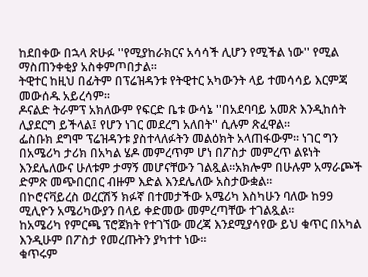ከደበቀው በኋላ ጽሁፉ ''የሚያከራክርና አሳሳች ሊሆን የሚችል ነው'' የሚል ማስጠንቀቂያ አስቀምጦበታል።
ትዊተር ከዚህ በፊትም በፕሬዝዳንቱ የትዊተር አካውንት ላይ ተመሳሳይ እርምጃ መውሰዱ አይረሳም።
ዶናልድ ትራምፕ አክለውም የፍርድ ቤቱ ውሳኔ ''በአደባባይ አመጽ እንዲከሰት ሊያደርግ ይችላል፤ የሆን ነገር መደረግ አለበት'' ሲሉም ጽፈዋል።
ፌስቡክ ደግሞ ፕሬዝዳንቱ ያስተላለፉትን መልዕክት አላጠፋውም። ነገር ግን በአሜሪካ ታሪክ በአካል ሄዶ መምረጥም ሆነ በፖስታ መምረጥ ልዩነት እንደሌለውና ሁለቱም ታማኝ መሆናቸውን ገልጿል።አክሎም በሁሉም አማራጮች ድምጽ መጭበርበር ብዙም እድል እንደሌለው አስታውቋል።
በኮሮናቫይረስ ወረርሽኝ ክፉኛ በተመታችው አሜሪካ እስካሁን ባለው ከ99 ሚሊዮን አሜሪካውያን በላይ ቀድመው መምረጣቸው ተገልጿል።
ከአሜሪካ የምርጫ ፕሮጀክት የተገኘው መረጃ እንደሚያሳየው ይህ ቁጥር በአካል እንዲሁም በፖስታ የመረጡትን ያካተተ ነው።
ቁጥሩም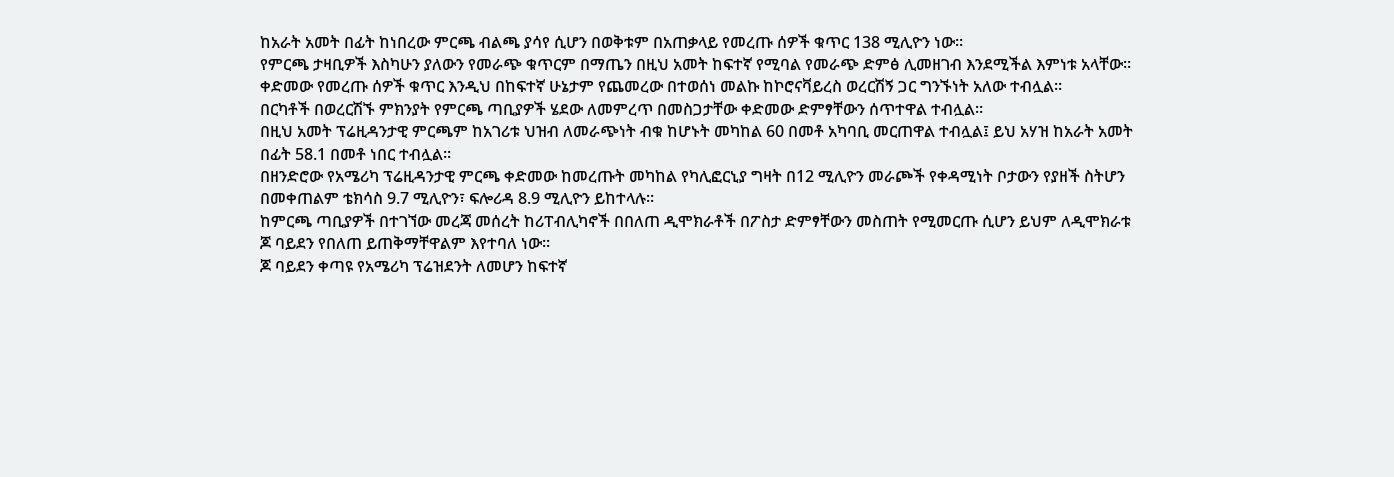ከአራት አመት በፊት ከነበረው ምርጫ ብልጫ ያሳየ ሲሆን በወቅቱም በአጠቃላይ የመረጡ ሰዎች ቁጥር 138 ሚሊዮን ነው።
የምርጫ ታዛቢዎች እስካሁን ያለውን የመራጭ ቁጥርም በማጤን በዚህ አመት ከፍተኛ የሚባል የመራጭ ድምፅ ሊመዘገብ እንደሚችል እምነቱ አላቸው።
ቀድመው የመረጡ ሰዎች ቁጥር እንዲህ በከፍተኛ ሁኔታም የጨመረው በተወሰነ መልኩ ከኮሮናቫይረስ ወረርሽኝ ጋር ግንኙነት አለው ተብሏል።
በርካቶች በወረርሽኙ ምክንያት የምርጫ ጣቢያዎች ሄደው ለመምረጥ በመስጋታቸው ቀድመው ድምፃቸውን ሰጥተዋል ተብሏል።
በዚህ አመት ፕሬዚዳንታዊ ምርጫም ከአገሪቱ ህዝብ ለመራጭነት ብቁ ከሆኑት መካከል 60 በመቶ አካባቢ መርጠዋል ተብሏል፤ ይህ አሃዝ ከአራት አመት በፊት 58.1 በመቶ ነበር ተብሏል።
በዘንድሮው የአሜሪካ ፕሬዚዳንታዊ ምርጫ ቀድመው ከመረጡት መካከል የካሊፎርኒያ ግዛት በ12 ሚሊዮን መራጮች የቀዳሚነት ቦታውን የያዘች ስትሆን በመቀጠልም ቴክሳስ 9.7 ሚሊዮን፣ ፍሎሪዳ 8.9 ሚሊዮን ይከተላሉ።
ከምርጫ ጣቢያዎች በተገኘው መረጃ መሰረት ከሪፐብሊካኖች በበለጠ ዲሞክራቶች በፖስታ ድምፃቸውን መስጠት የሚመርጡ ሲሆን ይህም ለዲሞክራቱ ጆ ባይደን የበለጠ ይጠቅማቸዋልም እየተባለ ነው።
ጆ ባይደን ቀጣዩ የአሜሪካ ፕሬዝደንት ለመሆን ከፍተኛ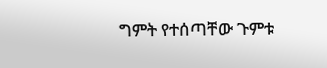ግምት የተሰጣቸው ጉምቱ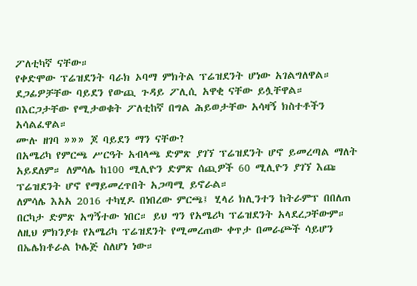ፖለቲካኛ ናቸው።
የቀድሞው ፕሬዝደንት ባራክ ኦባማ ምክትል ፕሬዝደንት ሆነው አገልግለዋል።
ደጋፊዎቻቸው ባይደን የውጪ ጉዳይ ፖሊሲ አዋቂ ናቸው ይሏቸዋል። በእርጋታቸው የሚታወቁት ፖለቲከኛ በግል ሕይወታቸው አሳዛኝ ክስተቶችን አሳልፈዋል።
ሙሉ ዘገባ »»» ጆ ባይደን ማን ናቸው?
በአሜሪካ የምርጫ ሥርዓት አብላጫ ድምጽ ያገኘ ፕሬዝደንት ሆኖ ይመረጣል ማለት አይደለም። ለምሳሌ ከ100 ሚሊዮን ድምጽ ሰጪዎች 60 ሚሊዮን ያገኘ እጩ ፕሬዝደንት ሆኖ የማይመረጥበት አጋጣሚ ይኖራል።
ለምሳሌ እአአ 2016 ተካሂዶ በነበረው ምርጫ፤ ሂላሪ ክሊንተን ከትራምፕ በበለጠ በርካታ ድምጽ አግኝተው ነበር። ይህ ግን የአሜሪካ ፕሬዝደንት አላደረጋቸውም።
ለዚህ ምክንያቱ የአሜሪካ ፕሬዝደንት የሚመረጠው ቀጥታ በመራጮች ሳይሆን በኤሌክቶራል ኮሌጅ ስለሆነ ነው።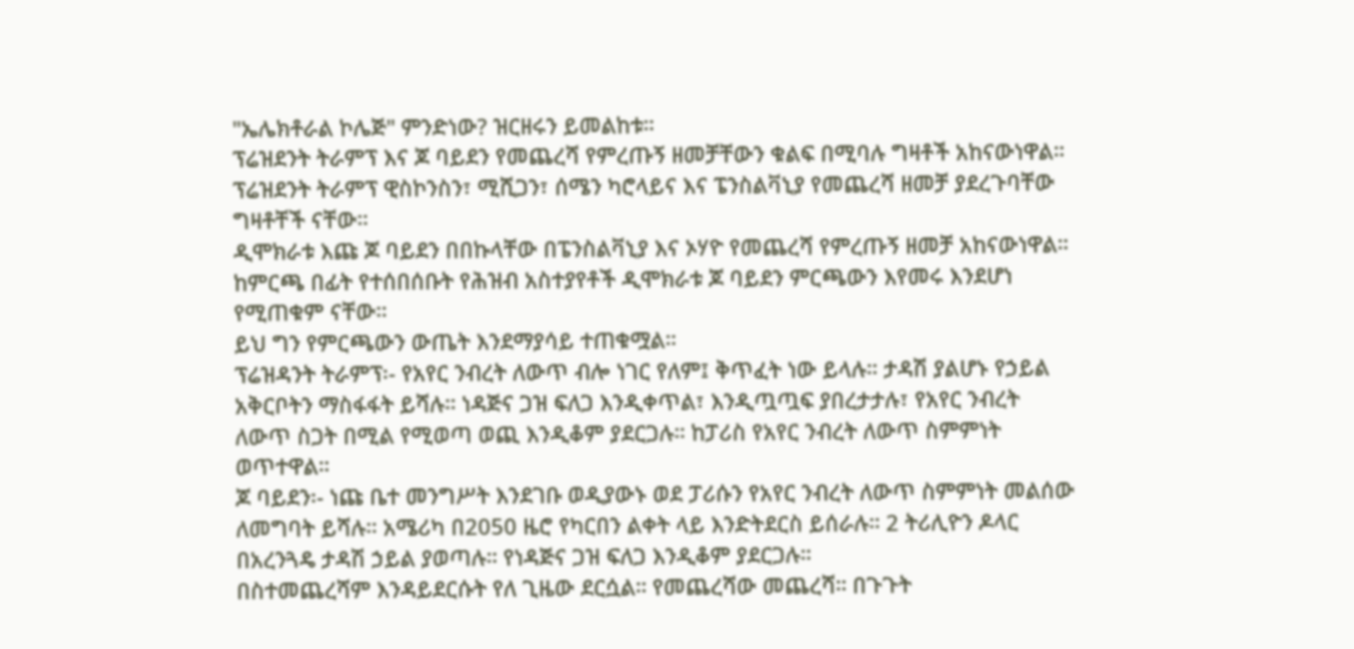"ኤሌክቶራል ኮሌጅ" ምንድነው? ዝርዘሩን ይመልከቱ።
ፕሬዝደንት ትራምፕ እና ጆ ባይደን የመጨረሻ የምረጡኝ ዘመቻቸውን ቁልፍ በሚባሉ ግዛቶች አከናውነዋል።
ፕሬዝደንት ትራምፕ ዊስኮንስን፣ ሚሺጋን፣ ሰሜን ካሮላይና እና ፔንስልቫኒያ የመጨረሻ ዘመቻ ያደረጉባቸው ግዛቶቸች ናቸው።
ዲሞክራቱ እጩ ጆ ባይደን በበኩላቸው በፔንስልቫኒያ እና ኦሃዮ የመጨረሻ የምረጡኝ ዘመቻ አከናውነዋል።
ከምርጫ በፊት የተሰበሰቡት የሕዝብ አስተያየቶች ዲሞክራቱ ጆ ባይደን ምርጫውን እየመሩ እንደሆነ የሚጠቁም ናቸው።
ይህ ግን የምርጫውን ውጤት እንደማያሳይ ተጠቁሟል።
ፕሬዝዳንት ትራምፕ፡- የአየር ንብረት ለውጥ ብሎ ነገር የለም፤ ቅጥፈት ነው ይላሉ። ታዳሽ ያልሆኑ የኃይል አቅርቦትን ማስፋፋት ይሻሉ። ነዳጅና ጋዝ ፍለጋ እንዲቀጥል፣ እንዲጧጧፍ ያበረታታሉ፣ የአየር ንብረት ለውጥ ስጋት በሚል የሚወጣ ወጪ እንዲቆም ያደርጋሉ። ከፓሪስ የአየር ንብረት ለውጥ ስምምነት ወጥተዋል።
ጆ ባይደን፡- ነጩ ቤተ መንግሥት እንደገቡ ወዲያውኑ ወደ ፓሪሱን የአየር ንብረት ለውጥ ስምምነት መልሰው ለመግባት ይሻሉ። አሜሪካ በ2050 ዜሮ የካርበን ልቀት ላይ እንድትደርስ ይሰራሉ። 2 ትሪሊዮን ዶላር በአረንጓዴ ታዳሽ ኃይል ያወጣሉ። የነዳጅና ጋዝ ፍለጋ እንዲቆም ያደርጋሉ።
በስተመጨረሻም እንዳይደርሱት የለ ጊዜው ደርሷል። የመጨረሻው መጨረሻ። በጉጉት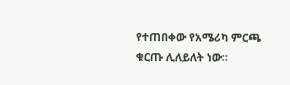የተጠበቀው የአሜሪካ ምርጫ ቁርጡ ሊለይለት ነው።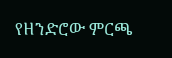የዘንድሮው ምርጫ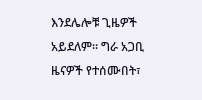እንደሌሎቹ ጊዜዎች አይደለም። ግራ አጋቢ ዜናዎች የተሰሙበት፣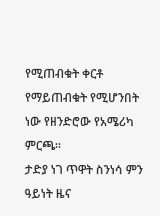የሚጠብቁት ቀርቶ የማይጠብቁት የሚሆንበት ነው የዘንድሮው የአሜሪካ ምርጫ።
ታድያ ነገ ጥዋት ስንነሳ ምን ዓይነት ዜና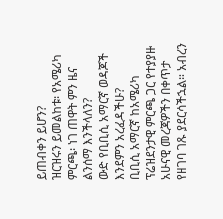ይጠብቀን ይሆን?
ዝርዝሩን ይመልከቱ፡ የአሜሪካ ምርጫ፡ ነገ ጠዋት ምን ዜና ልንሰማ እንችላለን?
ውድ የቢቢሲ አማርኛ ወዳጆች እንደምን አረፈዳችሁ?
ቢቢሲ አማርኛ ከአሜሪካ ፕሬዝደንታዊ ምርጫ ጋር የተያያዙ አሁናዊ መረጃዎችን በቀጥታ የዘገባ ገጹ ያደርሳችኋል። አብረን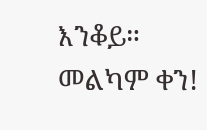እንቆይ።
መልካም ቀን!